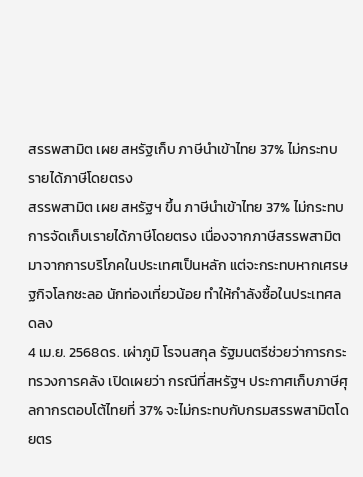สรรพสามิต เผย สหรัฐเก็บ ภาษีนำเข้าไทย 37% ไม่กระทบรายได้ภาษีโดยตรง
สรรพสามิต เผย สหรัฐฯ ขึ้น ภาษีนำเข้าไทย 37% ไม่กระทบการจัดเก็บเรายได้ภาษีโดยตรง เนื่องจากภาษีสรรพสามิตมาจากการบริโภคในประเทศเป็นหลัก แต่จะกระทบหากเศรษฐกิจโลกชะลอ นักท่องเที่ยวน้อย ทำให้กำลังซื้อในประเทศลดลง
4 เม.ย. 2568ดร. เผ่าภูมิ โรจนสกุล รัฐมนตรีช่วยว่าการกระทรวงการคลัง เปิดเผยว่า กรณีที่สหรัฐฯ ประกาศเก็บภาษีศุลกากรตอบโต้ไทยที่ 37% จะไม่กระทบกับกรมสรรพสามิตโดยตร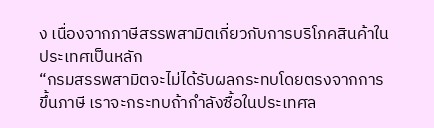ง เนื่องจากภาษีสรรพสามิตเกี่ยวกับการบริโภคสินค้าในประเทศเป็นหลัก
“กรมสรรพสามิตจะไม่ได้รับผลกระทบโดยตรงจากการขึ้นภาษี เราจะกระทบถ้ากำลังซื้อในประเทศล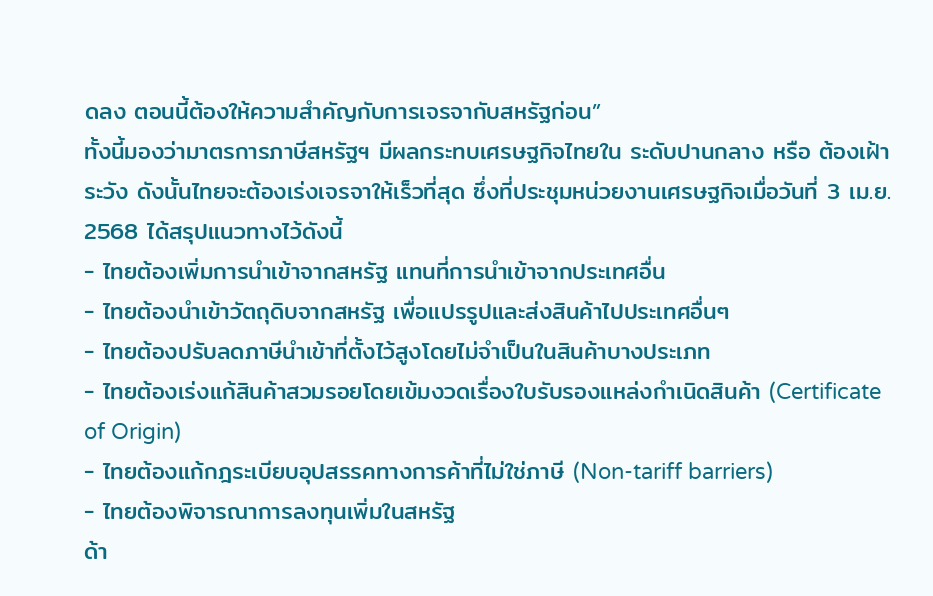ดลง ตอนนี้ต้องให้ความสำคัญกับการเจรจากับสหรัฐก่อน”
ทั้งนี้มองว่ามาตรการภาษีสหรัฐฯ มีผลกระทบเศรษฐกิจไทยใน ระดับปานกลาง หรือ ต้องเฝ้าระวัง ดังนั้นไทยจะต้องเร่งเจรจาให้เร็วที่สุด ซึ่งที่ประชุมหน่วยงานเศรษฐกิจเมื่อวันที่ 3 เม.ย. 2568 ได้สรุปแนวทางไว้ดังนี้
- ไทยต้องเพิ่มการนำเข้าจากสหรัฐ แทนที่การนำเข้าจากประเทศอื่น
- ไทยต้องนำเข้าวัตถุดิบจากสหรัฐ เพื่อแปรรูปและส่งสินค้าไปประเทศอื่นๆ
- ไทยต้องปรับลดภาษีนำเข้าที่ตั้งไว้สูงโดยไม่จำเป็นในสินค้าบางประเภท
- ไทยต้องเร่งแก้สินค้าสวมรอยโดยเข้มงวดเรื่องใบรับรองแหล่งกำเนิดสินค้า (Certificate of Origin)
- ไทยต้องแก้กฎระเบียบอุปสรรคทางการค้าที่ไม่ใช่ภาษี (Non-tariff barriers)
- ไทยต้องพิจารณาการลงทุนเพิ่มในสหรัฐ
ด้า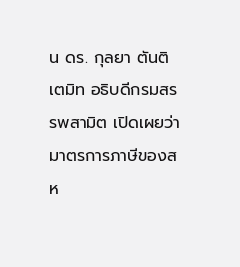น ดร. กุลยา ตันติเตมิท อธิบดีกรมสรรพสามิต เปิดเผยว่า มาตรการภาษีของสห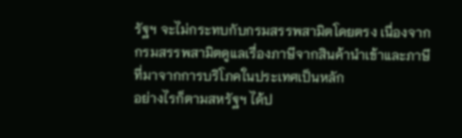รัฐฯ จะไม่กระทบกับกรมสรรพสามิตโดยตรง เนื่องจากกรมสรรพสามิตดูแลเรื่องภาษีจากสินค้านำเข้าและภาษีที่มาจากการบริโภคในประเทศเป็นหลัก
อย่างไรก็ตามสหรัฐฯ ได้ป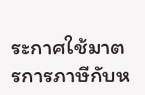ระกาศใช้มาตรการภาษีกับห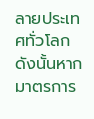ลายประเทศทั่วโลก ดังนั้นหากมาตรการ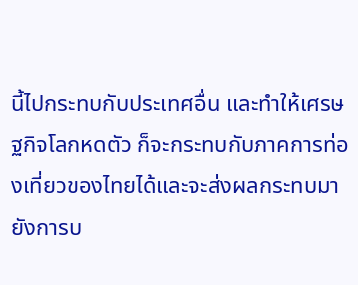นี้ไปกระทบกับประเทศอื่น และทำให้เศรษฐกิจโลกหดตัว ก็จะกระทบกับภาคการท่องเที่ยวของไทยได้และจะส่งผลกระทบมายังการบ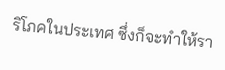ริโภคในประเทศ ซึ่งก็จะทำให้รา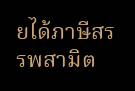ยได้ภาษีสรรพสามิต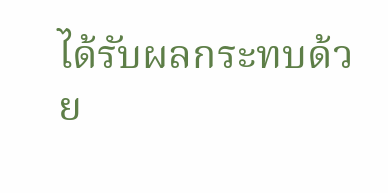ได้รับผลกระทบด้วย